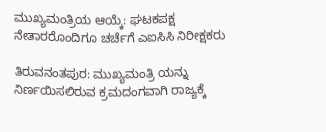ಮುಖ್ಯಮಂತ್ರಿಯ ಆಯ್ಕೆ: ಘಟಕಪಕ್ಷ ನೇತಾರರೊಂದಿಗೂ ಚರ್ಚೆಗೆ ಎಐಸಿಸಿ ನಿರೀಕ್ಷಕರು

ತಿರುವನಂತಪುರ: ಮುಖ್ಯಮಂತ್ರಿ ಯನ್ನು ನಿರ್ಣಯಿಸಲಿರುವ ಕ್ರಮದಂಗವಾಗಿ ರಾಜ್ಯಕ್ಕೆ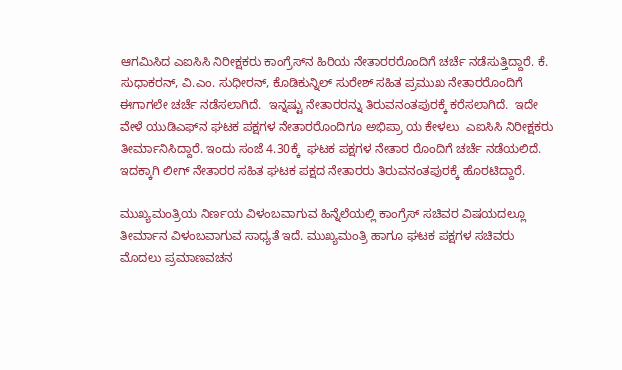ಆಗಮಿಸಿದ ಎಐಸಿಸಿ ನಿರೀಕ್ಷಕರು ಕಾಂಗ್ರೆಸ್‌ನ ಹಿರಿಯ ನೇತಾರರರೊಂದಿಗೆ ಚರ್ಚೆ ನಡೆಸುತ್ತಿದ್ದಾರೆ. ಕೆ. ಸುಧಾಕರನ್, ವಿ.ಎಂ. ಸುಧೀರನ್, ಕೊಡಿಕುನ್ನಿಲ್ ಸುರೇಶ್ ಸಹಿತ ಪ್ರಮುಖ ನೇತಾರರೊಂದಿಗೆ ಈಗಾಗಲೇ ಚರ್ಚೆ ನಡೆಸಲಾಗಿದೆ.  ಇನ್ನಷ್ಟು ನೇತಾರರನ್ನು ತಿರುವನಂತಪುರಕ್ಕೆ ಕರೆಸಲಾಗಿದೆ.  ಇದೇ ವೇಳೆ ಯುಡಿಎಫ್‌ನ ಘಟಕ ಪಕ್ಷಗಳ ನೇತಾರರೊಂದಿಗೂ ಅಭಿಪ್ರಾ ಯ ಕೇಳಲು  ಎಐಸಿಸಿ ನಿರೀಕ್ಷಕರು ತೀರ್ಮಾನಿಸಿದ್ದಾರೆ. ಇಂದು ಸಂಜೆ 4.30ಕ್ಕೆ  ಘಟಕ ಪಕ್ಷಗಳ ನೇತಾರ ರೊಂದಿಗೆ ಚರ್ಚೆ ನಡೆಯಲಿದೆ. ಇದಕ್ಕಾಗಿ ಲೀಗ್ ನೇತಾರರ ಸಹಿತ ಘಟಕ ಪಕ್ಷದ ನೇತಾರರು ತಿರುವನಂತಪುರಕ್ಕೆ ಹೊರಟಿದ್ದಾರೆ.

ಮುಖ್ಯಮಂತ್ರಿಯ ನಿರ್ಣಯ ವಿಳಂಬವಾಗುವ ಹಿನ್ನೆಲೆಯಲ್ಲಿ ಕಾಂಗ್ರೆಸ್ ಸಚಿವರ ವಿಷಯದಲ್ಲೂ ತೀರ್ಮಾನ ವಿಳಂಬವಾಗುವ ಸಾಧ್ಯತೆ ಇದೆ. ಮುಖ್ಯಮಂತ್ರಿ ಹಾಗೂ ಘಟಕ ಪಕ್ಷಗಳ ಸಚಿವರು ಮೊದಲು ಪ್ರಮಾಣವಚನ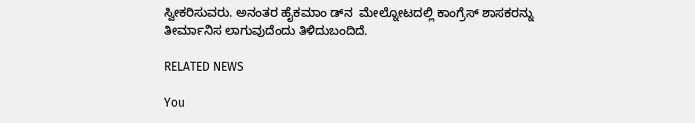ಸ್ವೀಕರಿಸುವರು. ಅನಂತರ ಹೈಕಮಾಂ ಡ್‌ನ  ಮೇಲ್ನೋಟದಲ್ಲಿ ಕಾಂಗ್ರೆಸ್ ಶಾಸಕರನ್ನು  ತೀರ್ಮಾನಿಸ ಲಾಗುವುದೆಂದು ತಿಳಿದುಬಂದಿದೆ.

RELATED NEWS

You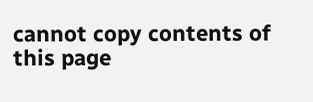cannot copy contents of this page